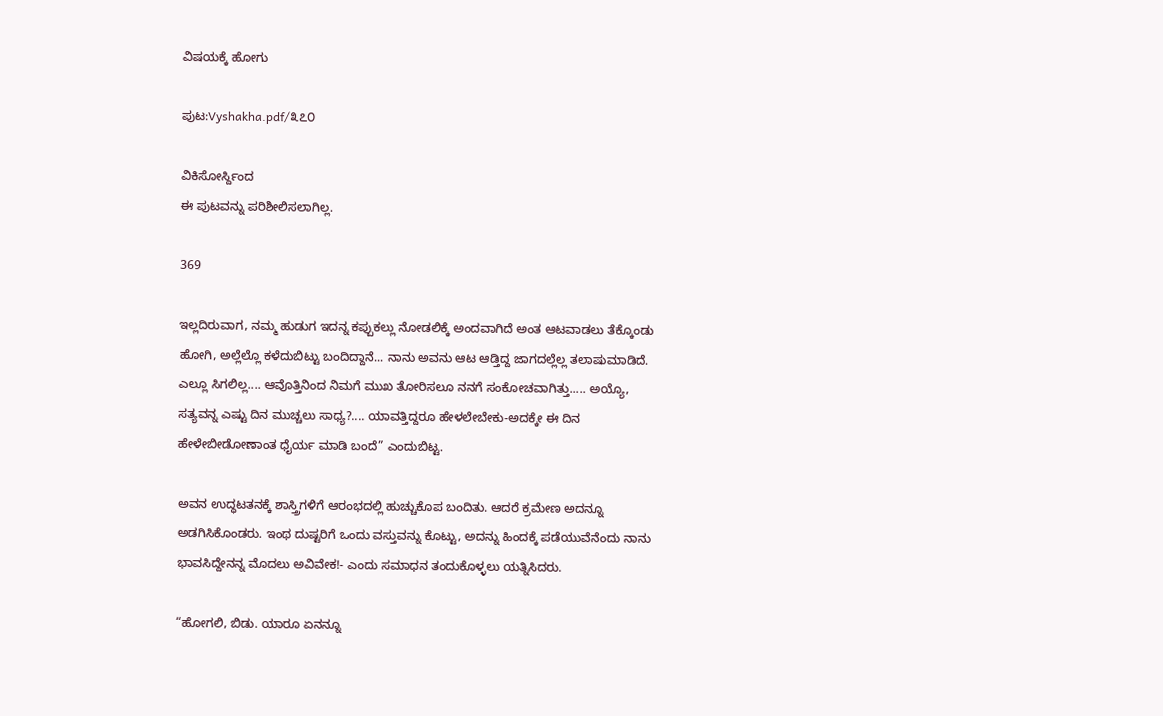ವಿಷಯಕ್ಕೆ ಹೋಗು

ಪುಟ:Vyshakha.pdf/೩೭೦

ವಿಕಿಸೋರ್ಸ್ದಿಂದ
ಈ ಪುಟವನ್ನು ಪರಿಶೀಲಿಸಲಾಗಿಲ್ಲ.

369

ಇಲ್ಲದಿರುವಾಗ, ನಮ್ಮ ಹುಡುಗ ಇದನ್ನ ಕಪ್ಪುಕಲ್ಲು ನೋಡಲಿಕ್ಕೆ ಅಂದವಾಗಿದೆ ಅಂತ ಆಟವಾಡಲು ತೆಕ್ಕೊಂಡು ಹೋಗಿ, ಅಲ್ಲೆಲ್ಲೊ ಕಳೆದುಬಿಟ್ಟು ಬಂದಿದ್ದಾನೆ... ನಾನು ಅವನು ಆಟ ಆಡ್ತಿದ್ದ ಜಾಗದಲ್ಲೆಲ್ಲ ತಲಾಷುಮಾಡಿದೆ. ಎಲ್ಲೂ ಸಿಗಲಿಲ್ಲ.... ಆವೊತ್ತಿನಿಂದ ನಿಮಗೆ ಮುಖ ತೋರಿಸಲೂ ನನಗೆ ಸಂಕೋಚವಾಗಿತ್ತು..... ಅಯ್ಯೊ, ಸತ್ಯವನ್ನ ಎಷ್ಟು ದಿನ ಮುಚ್ಚಲು ಸಾಧ್ಯ?.... ಯಾವತ್ತಿದ್ದರೂ ಹೇಳಲೇಬೇಕು-ಅದಕ್ಕೇ ಈ ದಿನ ಹೇಳೇಬೀಡೋಣಾಂತ ಧೈರ್ಯ ಮಾಡಿ ಬಂದೆ” ಎಂದುಬಿಟ್ಟ.

ಅವನ ಉದ್ಧಟತನಕ್ಕೆ ಶಾಸ್ತ್ರಿಗಳಿಗೆ ಆರಂಭದಲ್ಲಿ ಹುಚ್ಚುಕೊಪ ಬಂದಿತು. ಆದರೆ ಕ್ರಮೇಣ ಅದನ್ನೂ ಅಡಗಿಸಿಕೊಂಡರು. ಇಂಥ ದುಷ್ಟರಿಗೆ ಒಂದು ವಸ್ತುವನ್ನು ಕೊಟ್ಟು, ಅದನ್ನು ಹಿಂದಕ್ಕೆ ಪಡೆಯುವೆನೆಂದು ನಾನು ಭಾವಸಿದ್ದೇನನ್ನ ಮೊದಲು ಅವಿವೇಕ!- ಎಂದು ಸಮಾಧನ ತಂದುಕೊಳ್ಳಲು ಯತ್ನಿಸಿದರು.

“ಹೋಗಲಿ, ಬಿಡು. ಯಾರೂ ಏನನ್ನೂ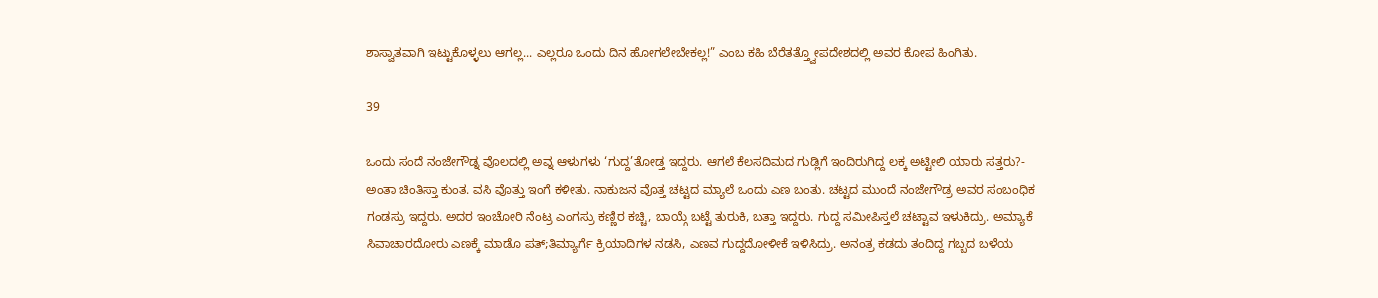ಶಾಸ್ವಾತವಾಗಿ ಇಟ್ಟುಕೊಳ್ಳಲು ಆಗಲ್ಲ... ಎಲ್ಲರೂ ಒಂದು ದಿನ ಹೋಗಲೇಬೇಕಲ್ಲ!” ಎಂಬ ಕಹಿ ಬೆರೆತತ್ತ್ವೋಪದೇಶದಲ್ಲಿ ಅವರ ಕೋಪ ಹಿಂಗಿತು.

39

ಒಂದು ಸಂದೆ ನಂಜೇಗೌಡ್ನ ವೊಲದಲ್ಲಿ ಅವ್ನ ಆಳುಗಳು ‘ಗುದ್ದ’ತೋಡ್ತ ಇದ್ದರು. ಆಗಲೆ ಕೆಲಸದಿಮದ ಗುಡ್ಲಿಗೆ ಇಂದಿರುಗಿದ್ದ ಲಕ್ಕ ಅಟ್ಟೀಲಿ ಯಾರು ಸತ್ತರು?- ಅಂತಾ ಚಿಂತಿಸ್ತಾ ಕುಂತ. ವಸಿ ವೊತ್ತು ಇಂಗೆ ಕಳೀತು. ನಾಕುಜನ ವೊತ್ತ ಚಟ್ಟದ ಮ್ಯಾಲೆ ಒಂದು ಎಣ ಬಂತು. ಚಟ್ಟದ ಮುಂದೆ ನಂಜೇಗೌಡ್ರ ಅವರ ಸಂಬಂಧಿಕ ಗಂಡಸ್ರು ಇದ್ದರು. ಅದರ ಇಂಚೋರಿ ನೆಂಟ್ರ ಎಂಗಸ್ರು ಕಣ್ಣಿರ ಕಚ್ಚಿ, ಬಾಯ್ಗೆ ಬಟ್ಟೆ ತುರುಕಿ, ಬತ್ತಾ ಇದ್ದರು. ಗುದ್ದ ಸಮೀಪಿಸ್ತಲೆ ಚಟ್ಟಾವ ಇಳುಕಿದ್ರು. ಅಮ್ಯಾಕೆ ಸಿವಾಚಾರದೋರು ಎಣಕ್ಕೆ ಮಾಡೊ ಪತ್;ತಿಮ್ಯಾರ್ಗೆ ಕ್ರಿಯಾದಿಗಳ ನಡಸಿ, ಎಣವ ಗುದ್ದದೋಳೀಕೆ ಇಳಿಸಿದ್ರು. ಅನಂತ್ರ ಕಡದು ತಂದಿದ್ದ ಗಬ್ಬದ ಬಳೆಯ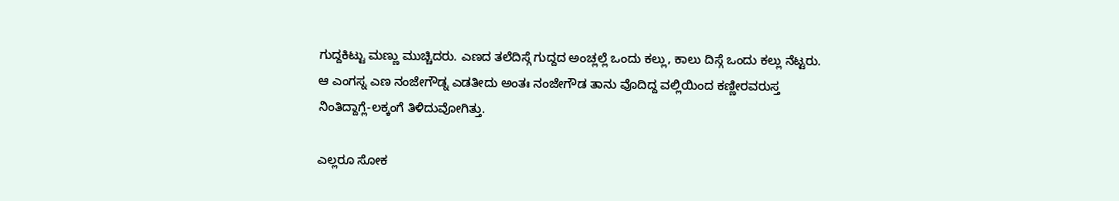ಗುದ್ದಕಿಟ್ಟು ಮಣ್ಣು ಮುಚ್ಚಿದರು. ಎಣದ ತಲೆದಿಸ್ಗೆ ಗುದ್ದದ ಅಂಚ್ಲಲ್ಲೆ ಒಂದು ಕಲ್ಲು, ಕಾಲು ದಿಸ್ಗೆ ಒಂದು ಕಲ್ಲು ನೆಟ್ಟರು. ಆ ಎಂಗಸ್ನ ಎಣ ನಂಜೇಗೌಡ್ನ ಎಡತೀದು ಅಂತಃ ನಂಜೇಗೌಡ ತಾನು ವೊದಿದ್ದ ವಲ್ಲಿಯಿಂದ ಕಣ್ಣೀರವರುಸ್ತ ನಿಂತಿದ್ದಾಗ್ಲೆ-ಲಕ್ಕಂಗೆ ತಿಳಿದುವೋಗಿತ್ತು.

ಎಲ್ಲರೂ ಸೋಕ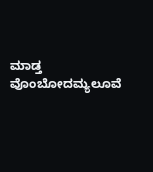ಮಾಡ್ತ ವೊಂಬೋದಮ್ಯಲೂವೆ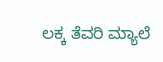ಲಕ್ಕ ತೆವರಿ ಮ್ಯಾಲೆ